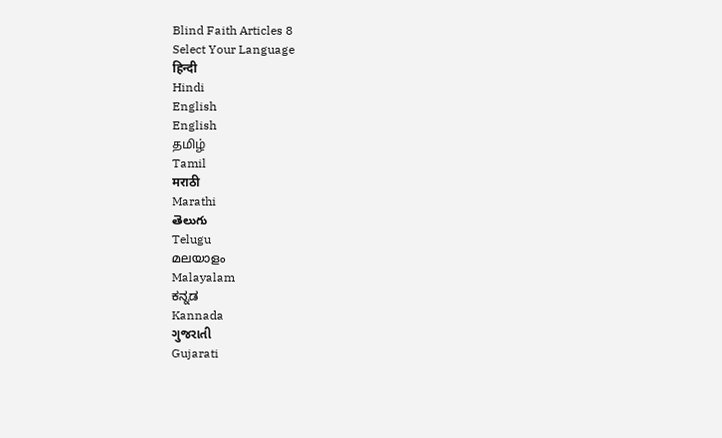Blind Faith Articles 8
Select Your Language
हिन्दी
Hindi
English
English
தமிழ்
Tamil
मराठी
Marathi
తెలుగు
Telugu
മലയാളം
Malayalam
ಕನ್ನಡ
Kannada
ગુજરાતી
Gujarati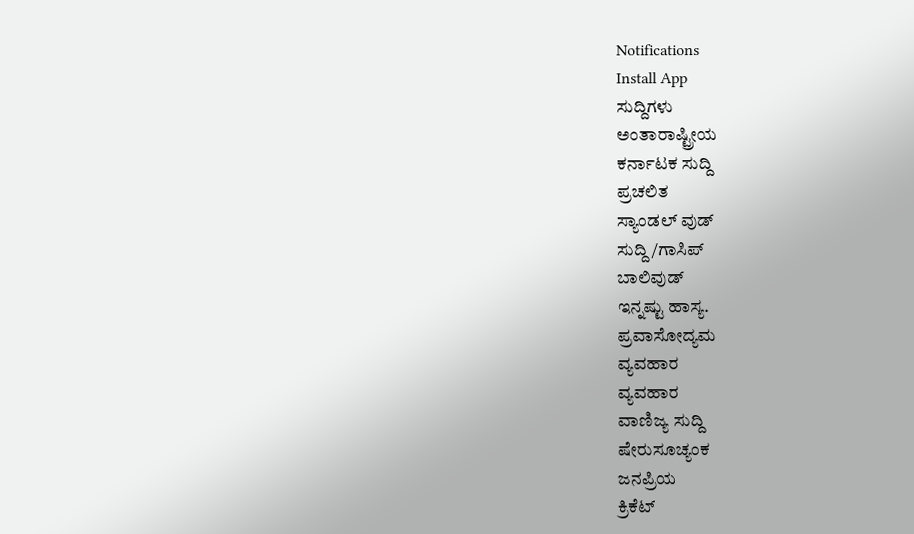Notifications
Install App
ಸುದ್ದಿಗಳು
ಅಂತಾರಾಷ್ಟ್ರೀಯ
ಕರ್ನಾಟಕ ಸುದ್ದಿ
ಪ್ರಚಲಿತ
ಸ್ಯಾಂಡಲ್ ವುಡ್
ಸುದ್ದಿ/ಗಾಸಿಪ್
ಬಾಲಿವುಡ್
ಇನ್ನಷ್ಟು ಹಾಸ್ಯ.
ಪ್ರವಾಸೋದ್ಯಮ
ವ್ಯವಹಾರ
ವ್ಯವಹಾರ
ವಾಣಿಜ್ಯ ಸುದ್ದಿ
ಷೇರುಸೂಚ್ಯಂಕ
ಜನಪ್ರಿಯ
ಕ್ರಿಕೆಟ್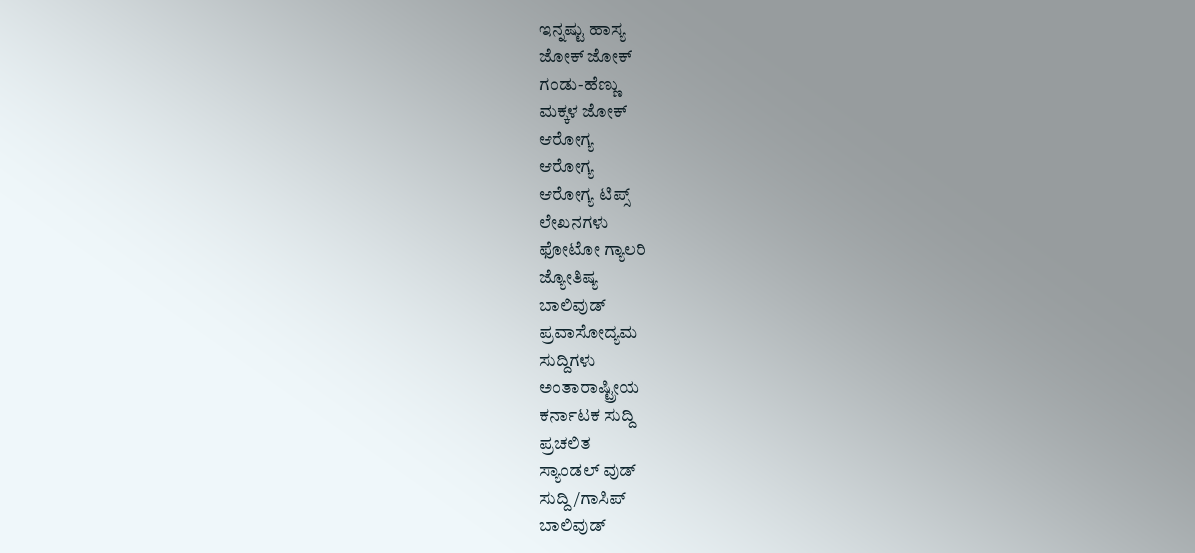ಇನ್ನಷ್ಟು ಹಾಸ್ಯ
ಜೋಕ್ ಜೋಕ್
ಗಂಡು-ಹೆಣ್ಣು
ಮಕ್ಕಳ ಜೋಕ್
ಆರೋಗ್ಯ
ಆರೋಗ್ಯ
ಆರೋಗ್ಯ ಟಿಪ್ಸ್
ಲೇಖನಗಳು
ಫೋಟೋ ಗ್ಯಾಲರಿ
ಜ್ಯೋತಿಷ್ಯ
ಬಾಲಿವುಡ್
ಪ್ರವಾಸೋದ್ಯಮ
ಸುದ್ದಿಗಳು
ಅಂತಾರಾಷ್ಟ್ರೀಯ
ಕರ್ನಾಟಕ ಸುದ್ದಿ
ಪ್ರಚಲಿತ
ಸ್ಯಾಂಡಲ್ ವುಡ್
ಸುದ್ದಿ/ಗಾಸಿಪ್
ಬಾಲಿವುಡ್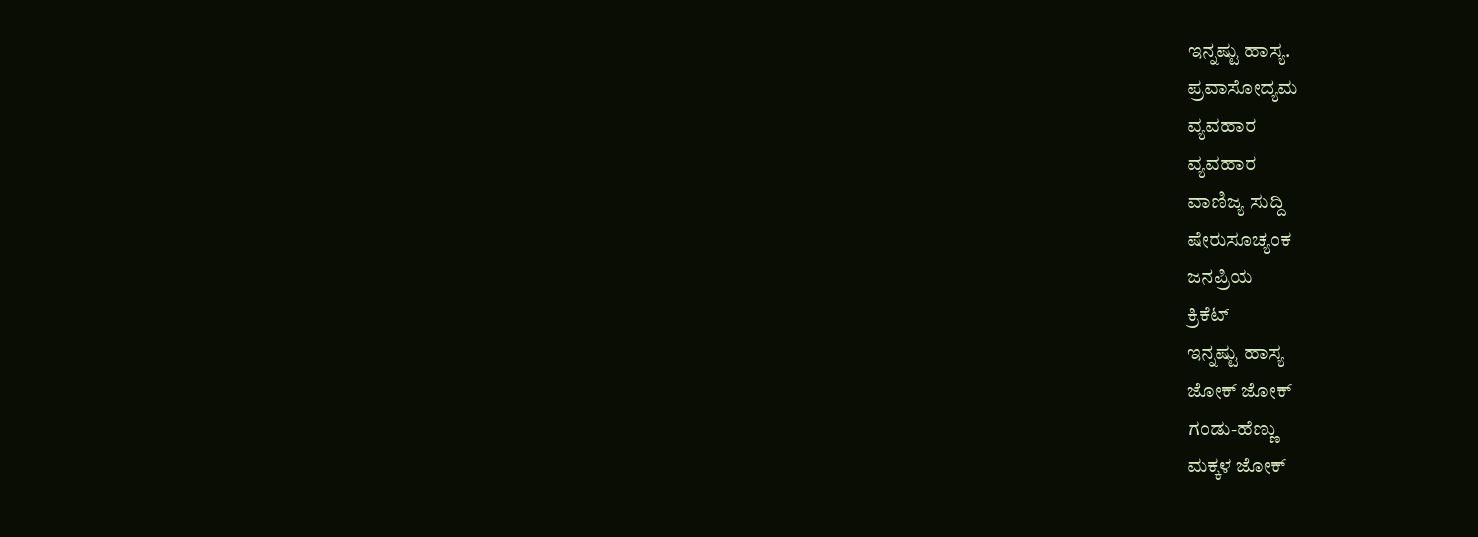ಇನ್ನಷ್ಟು ಹಾಸ್ಯ.
ಪ್ರವಾಸೋದ್ಯಮ
ವ್ಯವಹಾರ
ವ್ಯವಹಾರ
ವಾಣಿಜ್ಯ ಸುದ್ದಿ
ಷೇರುಸೂಚ್ಯಂಕ
ಜನಪ್ರಿಯ
ಕ್ರಿಕೆಟ್
ಇನ್ನಷ್ಟು ಹಾಸ್ಯ
ಜೋಕ್ ಜೋಕ್
ಗಂಡು-ಹೆಣ್ಣು
ಮಕ್ಕಳ ಜೋಕ್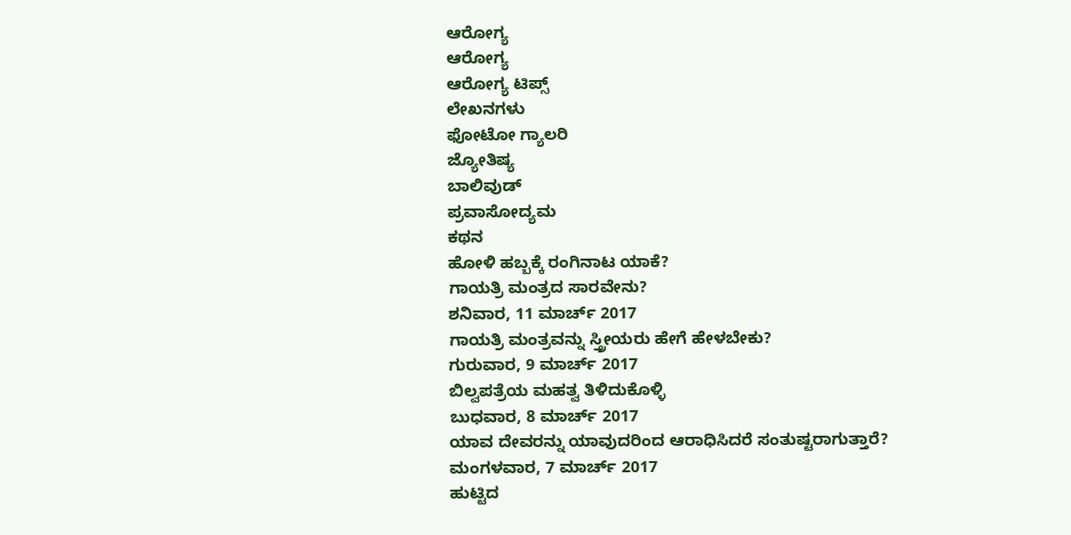ಆರೋಗ್ಯ
ಆರೋಗ್ಯ
ಆರೋಗ್ಯ ಟಿಪ್ಸ್
ಲೇಖನಗಳು
ಫೋಟೋ ಗ್ಯಾಲರಿ
ಜ್ಯೋತಿಷ್ಯ
ಬಾಲಿವುಡ್
ಪ್ರವಾಸೋದ್ಯಮ
ಕಥನ
ಹೋಳಿ ಹಬ್ಬಕ್ಕೆ ರಂಗಿನಾಟ ಯಾಕೆ?
ಗಾಯತ್ರಿ ಮಂತ್ರದ ಸಾರವೇನು?
ಶನಿವಾರ, 11 ಮಾರ್ಚ್ 2017
ಗಾಯತ್ರಿ ಮಂತ್ರವನ್ನು ಸ್ತ್ರೀಯರು ಹೇಗೆ ಹೇಳಬೇಕು?
ಗುರುವಾರ, 9 ಮಾರ್ಚ್ 2017
ಬಿಲ್ವಪತ್ರೆಯ ಮಹತ್ವ ತಿಳಿದುಕೊಳ್ಳಿ
ಬುಧವಾರ, 8 ಮಾರ್ಚ್ 2017
ಯಾವ ದೇವರನ್ನು ಯಾವುದರಿಂದ ಆರಾಧಿಸಿದರೆ ಸಂತುಷ್ಟರಾಗುತ್ತಾರೆ?
ಮಂಗಳವಾರ, 7 ಮಾರ್ಚ್ 2017
ಹುಟ್ಟಿದ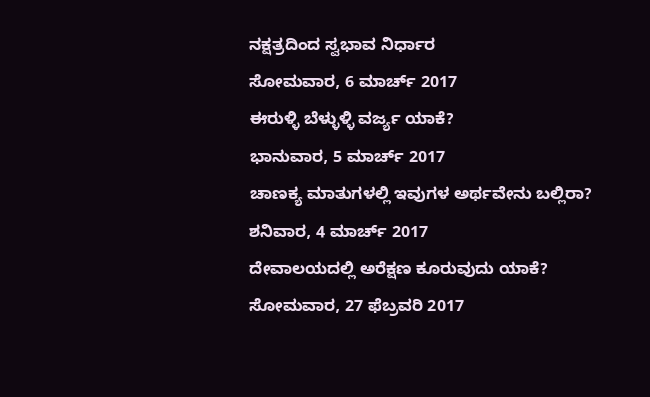ನಕ್ಷತ್ರದಿಂದ ಸ್ವಭಾವ ನಿರ್ಧಾರ
ಸೋಮವಾರ, 6 ಮಾರ್ಚ್ 2017
ಈರುಳ್ಳಿ ಬೆಳ್ಳುಳ್ಳಿ ವರ್ಜ್ಯ ಯಾಕೆ?
ಭಾನುವಾರ, 5 ಮಾರ್ಚ್ 2017
ಚಾಣಕ್ಯ ಮಾತುಗಳಲ್ಲಿ ಇವುಗಳ ಅರ್ಥವೇನು ಬಲ್ಲಿರಾ?
ಶನಿವಾರ, 4 ಮಾರ್ಚ್ 2017
ದೇವಾಲಯದಲ್ಲಿ ಅರೆಕ್ಷಣ ಕೂರುವುದು ಯಾಕೆ?
ಸೋಮವಾರ, 27 ಫೆಬ್ರವರಿ 2017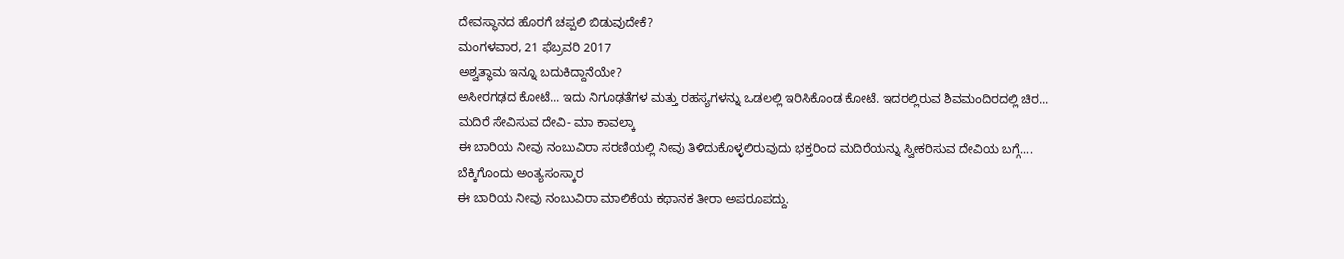ದೇವಸ್ಥಾನದ ಹೊರಗೆ ಚಪ್ಪಲಿ ಬಿಡುವುದೇಕೆ?
ಮಂಗಳವಾರ, 21 ಫೆಬ್ರವರಿ 2017
ಅಶ್ವತ್ಥಾಮ ಇನ್ನೂ ಬದುಕಿದ್ದಾನೆಯೇ?
ಅಸೀರಗಢದ ಕೋಟೆ... ಇದು ನಿಗೂಢತೆಗಳ ಮತ್ತು ರಹಸ್ಯಗಳನ್ನು ಒಡಲಲ್ಲಿ ಇರಿಸಿಕೊಂಡ ಕೋಟೆ. ಇದರಲ್ಲಿರುವ ಶಿವಮಂದಿರದಲ್ಲಿ ಚಿರ...
ಮದಿರೆ ಸೇವಿಸುವ ದೇವಿ- ಮಾ ಕಾವಲ್ಕಾ
ಈ ಬಾರಿಯ ನೀವು ನಂಬುವಿರಾ ಸರಣಿಯಲ್ಲಿ ನೀವು ತಿಳಿದುಕೊಳ್ಳಲಿರುವುದು ಭಕ್ತರಿಂದ ಮದಿರೆಯನ್ನು ಸ್ವೀಕರಿಸುವ ದೇವಿಯ ಬಗ್ಗೆ....
ಬೆಕ್ಕಿಗೊಂದು ಅಂತ್ಯಸಂಸ್ಕಾರ
ಈ ಬಾರಿಯ ನೀವು ನಂಬುವಿರಾ ಮಾಲಿಕೆಯ ಕಥಾನಕ ತೀರಾ ಅಪರೂಪದ್ದು.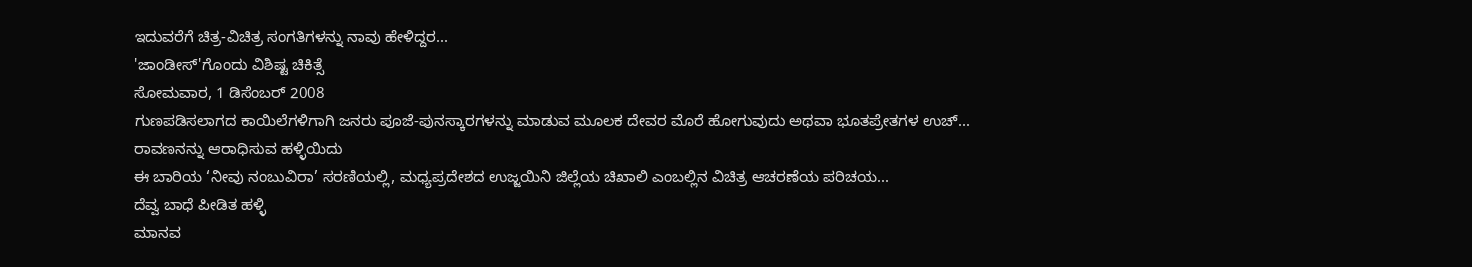ಇದುವರೆಗೆ ಚಿತ್ರ-ವಿಚಿತ್ರ ಸಂಗತಿಗಳನ್ನು ನಾವು ಹೇಳಿದ್ದರ...
'ಜಾಂಡೀಸ್'ಗೊಂದು ವಿಶಿಷ್ಟ ಚಿಕಿತ್ಸೆ
ಸೋಮವಾರ, 1 ಡಿಸೆಂಬರ್ 2008
ಗುಣಪಡಿಸಲಾಗದ ಕಾಯಿಲೆಗಳಿಗಾಗಿ ಜನರು ಪೂಜೆ-ಪುನಸ್ಕಾರಗಳನ್ನು ಮಾಡುವ ಮೂಲಕ ದೇವರ ಮೊರೆ ಹೋಗುವುದು ಅಥವಾ ಭೂತಪ್ರೇತಗಳ ಉಚ್...
ರಾವಣನನ್ನು ಆರಾಧಿಸುವ ಹಳ್ಳಿಯಿದು
ಈ ಬಾರಿಯ ‘ನೀವು ನಂಬುವಿರಾ’ ಸರಣಿಯಲ್ಲಿ, ಮಧ್ಯಪ್ರದೇಶದ ಉಜ್ಜಯಿನಿ ಜಿಲ್ಲೆಯ ಚಿಖಾಲಿ ಎಂಬಲ್ಲಿನ ವಿಚಿತ್ರ ಆಚರಣೆಯ ಪರಿಚಯ...
ದೆವ್ವ ಬಾಧೆ ಪೀಡಿತ ಹಳ್ಳಿ
ಮಾನವ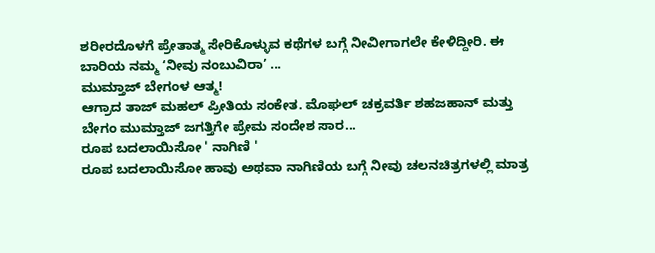ಶರೀರದೊಳಗೆ ಪ್ರೇತಾತ್ಮ ಸೇರಿಕೊಳ್ಳುವ ಕಥೆಗಳ ಬಗ್ಗೆ ನೀವೀಗಾಗಲೇ ಕೇಳಿದ್ದೀರಿ. ಈ ಬಾರಿಯ ನಮ್ಮ ‘ನೀವು ನಂಬುವಿರಾ’ ...
ಮುಮ್ತಾಜ್ ಬೇಗಂಳ ಆತ್ಮ!
ಆಗ್ರಾದ ತಾಜ್ ಮಹಲ್ ಪ್ರೀತಿಯ ಸಂಕೇತ. ಮೊಘಲ್ ಚಕ್ರವರ್ತಿ ಶಹಜಹಾನ್ ಮತ್ತು ಬೇಗಂ ಮುಮ್ತಾಜ್ ಜಗತ್ತಿಗೇ ಪ್ರೇಮ ಸಂದೇಶ ಸಾರ...
ರೂಪ ಬದಲಾಯಿಸೋ ' ನಾಗಿಣಿ '
ರೂಪ ಬದಲಾಯಿಸೋ ಹಾವು ಅಥವಾ ನಾಗಿಣಿಯ ಬಗ್ಗೆ ನೀವು ಚಲನಚಿತ್ರಗಳಲ್ಲಿ ಮಾತ್ರ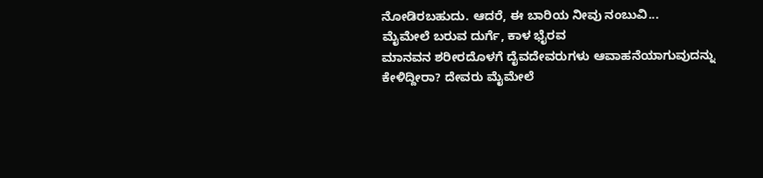ನೋಡಿರಬಹುದು. ಆದರೆ, ಈ ಬಾರಿಯ ನೀವು ನಂಬುವಿ...
ಮೈಮೇಲೆ ಬರುವ ದುರ್ಗೆ, ಕಾಳ ಭೈರವ
ಮಾನವನ ಶರೀರದೊಳಗೆ ದೈವದೇವರುಗಳು ಆವಾಹನೆಯಾಗುವುದನ್ನು ಕೇಳಿದ್ದೀರಾ? ದೇವರು ಮೈಮೇಲೆ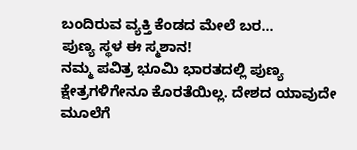ಬಂದಿರುವ ವ್ಯಕ್ತಿ ಕೆಂಡದ ಮೇಲೆ ಬರ...
ಪುಣ್ಯ ಸ್ಥಳ ಈ ಸ್ಮಶಾನ!
ನಮ್ಮ ಪವಿತ್ರ ಭೂಮಿ ಭಾರತದಲ್ಲಿ ಪುಣ್ಯ ಕ್ಷೇತ್ರಗಳಿಗೇನೂ ಕೊರತೆಯಿಲ್ಲ. ದೇಶದ ಯಾವುದೇ ಮೂಲೆಗೆ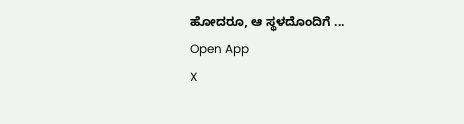ಹೋದರೂ, ಆ ಸ್ಥಳದೊಂದಿಗೆ ...
Open App
X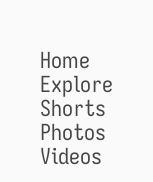Home
Explore
Shorts
Photos
Videos